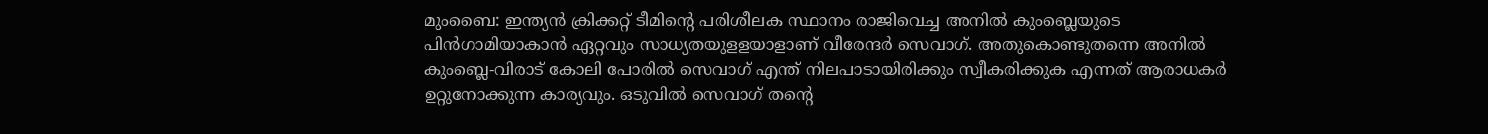മുംബൈ: ഇന്ത്യന്‍ ക്രിക്കറ്റ് ടീമിന്റെ പരിശീലക സ്ഥാനം രാജിവെച്ച അനില്‍ കുംബ്ലെയുടെ പിന്‍ഗാമിയാകാന്‍ ഏറ്റവും സാധ്യതയുളളയാളാണ് വീരേന്ദര്‍ സെവാഗ്. അതുകൊണ്ടുതന്നെ അനില്‍ കുംബ്ലെ-വിരാട് കോലി പോരില്‍ സെവാഗ് എന്ത് നിലപാടായിരിക്കും സ്വീകരിക്കുക എന്നത് ആരാധകര്‍ ഉറ്റുനോക്കുന്ന കാര്യവും. ഒടുവില്‍ സെവാഗ് തന്റെ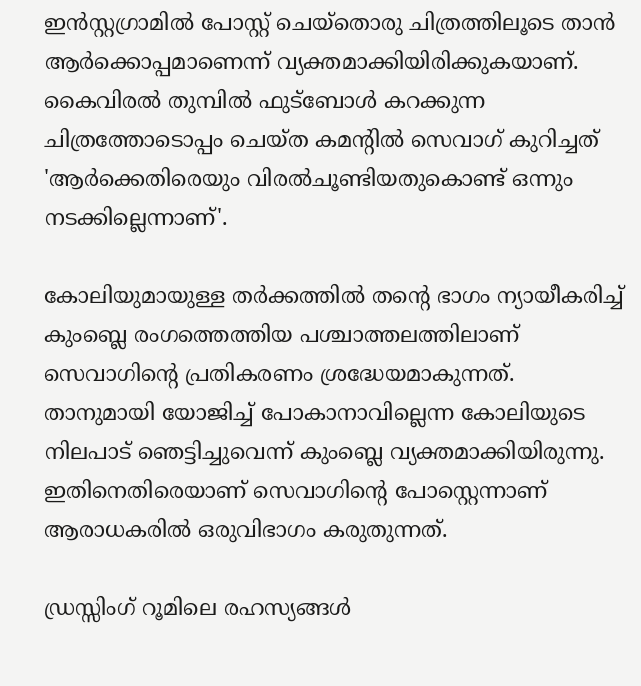ഇന്‍സ്റ്റഗ്രാമില്‍ പോസ്റ്റ് ചെയ്തൊരു ചിത്രത്തിലൂടെ താന്‍ ആര്‍ക്കൊപ്പമാണെന്ന് വ്യക്തമാക്കിയിരിക്കുകയാണ്. കൈവിരല്‍ തുമ്പില്‍ ഫുട്ബോള്‍ കറക്കുന്ന ചിത്രത്തോടൊപ്പം ചെയ്ത കമന്റില്‍ സെവാഗ് കുറിച്ചത് 'ആര്‍ക്കെതിരെയും വിരല്‍ചൂണ്ടിയതുകൊണ്ട് ഒന്നും നടക്കില്ലെന്നാണ്'.

കോലിയുമായുള്ള തര്‍ക്കത്തില്‍ തന്റെ ഭാഗം ന്യായീകരിച്ച് കുംബ്ലെ രംഗത്തെത്തിയ പശ്ചാത്തലത്തിലാണ് സെവാഗിന്റെ പ്രതികരണം ശ്രദ്ധേയമാകുന്നത്. താനുമായി യോജിച്ച് പോകാനാവില്ലെന്ന കോലിയുടെ നിലപാട് ഞെട്ടിച്ചുവെന്ന് കുംബ്ലെ വ്യക്തമാക്കിയിരുന്നു. ഇതിനെതിരെയാണ് സെവാഗിന്റെ പോസ്റ്റെന്നാണ് ആരാധകരില്‍ ഒരുവിഭാഗം കരുതുന്നത്.

ഡ്രസ്സിംഗ് റൂമിലെ രഹസ്യങ്ങള്‍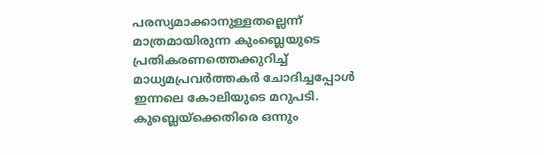പരസ്യമാക്കാനുള്ളതല്ലെന്ന് മാത്രമായിരുന്ന കുംബ്ലെയുടെ പ്രതികരണത്തെക്കുറിച്ച് മാധ്യമപ്രവര്‍ത്തകര്‍ ചോദിച്ചപ്പോള്‍ ഇന്നലെ കോലിയുടെ മറുപടി. കുബ്ലെയ്ക്കെതിരെ ഒന്നും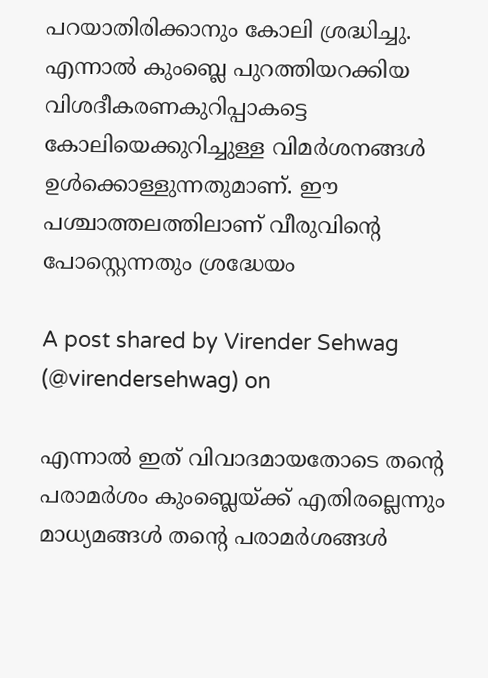പറയാതിരിക്കാനും കോലി ശ്രദ്ധിച്ചു. എന്നാല്‍ കുംബ്ലെ പുറത്തിയറക്കിയ വിശദീകരണകുറിപ്പാകട്ടെ കോലിയെക്കുറിച്ചുള്ള വിമര്‍ശനങ്ങള്‍ ഉള്‍ക്കൊള്ളുന്നതുമാണ്. ഈ പശ്ചാത്തലത്തിലാണ് വീരുവിന്റെ പോസ്റ്റെന്നതും ശ്രദ്ധേയം

A post shared by Virender Sehwag (@virendersehwag) on

എന്നാല്‍ ഇത് വിവാദമായതോടെ തന്റെ പരാമര്‍ശം കുംബ്ലെയ്ക്ക് എതിരല്ലെന്നും മാധ്യമങ്ങള്‍ തന്റെ പരാമര്‍ശങ്ങള്‍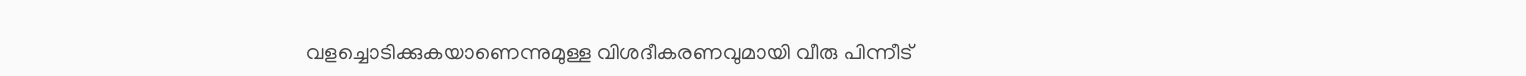വളച്ചൊടിക്കുകയാണെന്നുമുള്ള വിശദീകരണവുമായി വീരു പിന്നീട്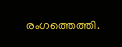രംഗത്തെത്തി.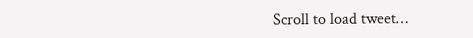Scroll to load tweet…